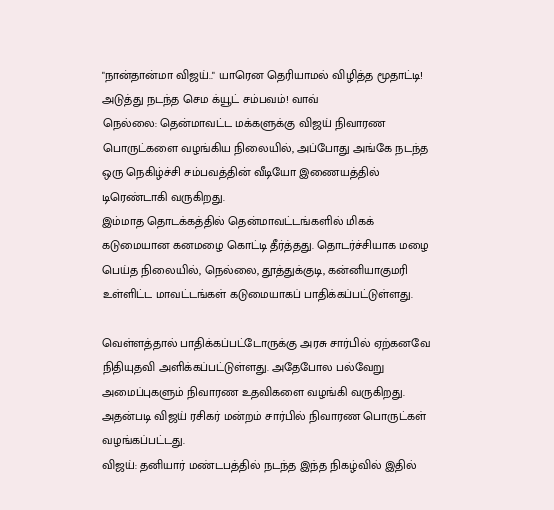"நான்தான்மா விஜய்.." யாரென தெரியாமல் விழித்த மூதாட்டி! அடுத்து நடந்த செம க்யூட் சம்பவம்! வாவ்
நெல்லை: தென்மாவட்ட மக்களுக்கு விஜய் நிவாரண பொருட்களை வழங்கிய நிலையில், அப்போது அங்கே நடந்த ஒரு நெகிழ்ச்சி சம்பவத்தின் வீடியோ இணையத்தில் டிரெண்டாகி வருகிறது.
இம்மாத தொடக்கத்தில் தென்மாவட்டங்களில் மிகக் கடுமையான கனமழை கொட்டி தீர்த்தது. தொடர்ச்சியாக மழை பெய்த நிலையில், நெல்லை, தூத்துக்குடி, கன்னியாகுமரி உள்ளிட்ட மாவட்டங்கள் கடுமையாகப் பாதிக்கப்பட்டுள்ளது.

வெள்ளத்தால் பாதிக்கப்பட்டோருக்கு அரசு சார்பில் ஏற்கனவே நிதியுதவி அளிக்கப்பட்டுள்ளது. அதேபோல பல்வேறு அமைப்புகளும் நிவாரண உதவிகளை வழங்கி வருகிறது. அதன்படி விஜய் ரசிகர் மன்றம் சார்பில் நிவாரண பொருட்கள் வழங்கப்பட்டது.
விஜய்: தனியார் மண்டபத்தில் நடந்த இந்த நிகழ்வில் இதில்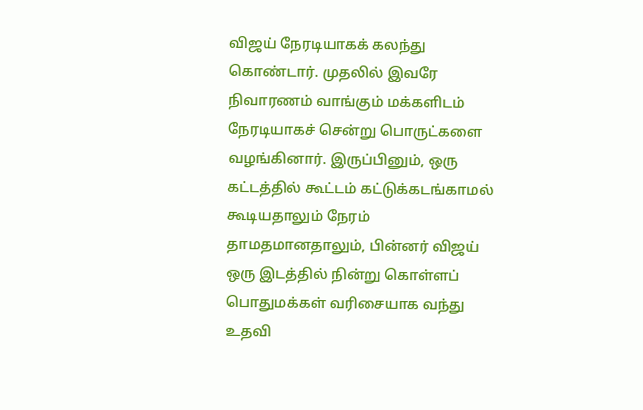விஜய் நேரடியாகக் கலந்து கொண்டார். முதலில் இவரே நிவாரணம் வாங்கும் மக்களிடம் நேரடியாகச் சென்று பொருட்களை வழங்கினார். இருப்பினும், ஒரு கட்டத்தில் கூட்டம் கட்டுக்கடங்காமல் கூடியதாலும் நேரம் தாமதமானதாலும், பின்னர் விஜய் ஒரு இடத்தில் நின்று கொள்ளப் பொதுமக்கள் வரிசையாக வந்து உதவி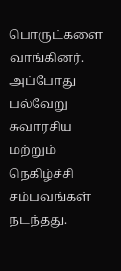பொருட்களை வாங்கினர். அப்போது பல்வேறு சுவாரசிய மற்றும் நெகிழ்ச்சி சம்பவங்கள் நடந்தது.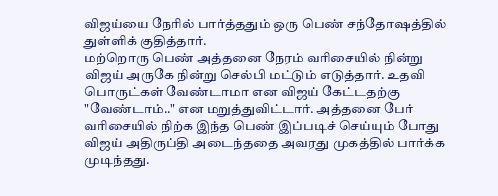விஜய்யை நேரில் பார்த்ததும் ஒரு பெண் சந்தோஷத்தில் துள்ளிக் குதித்தார்.
மற்றொரு பெண் அத்தனை நேரம் வரிசையில் நின்று விஜய் அருகே நின்று செல்பி மட்டும் எடுத்தார். உதவி பொருட்கள் வேண்டாமா என விஜய் கேட்டதற்கு "வேண்டாம்.." என மறுத்துவிட்டார். அத்தனை பேர் வரிசையில் நிற்க இந்த பெண் இப்படிச் செய்யும் போது விஜய் அதிருப்தி அடைந்ததை அவரது முகத்தில் பார்க்க முடிந்தது.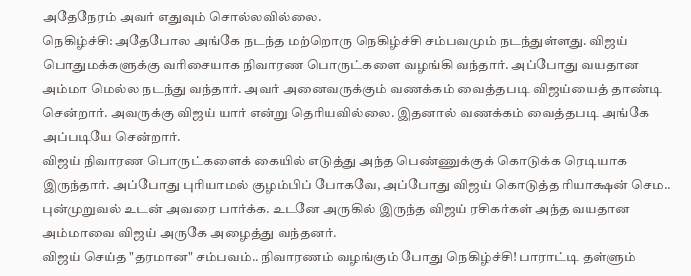அதேநேரம் அவர் எதுவும் சொல்லவில்லை.
நெகிழ்ச்சி: அதேபோல அங்கே நடந்த மற்றொரு நெகிழ்ச்சி சம்பவமும் நடந்துள்ளது. விஜய் பொதுமக்களுக்கு வரிசையாக நிவாரண பொருட்களை வழங்கி வந்தார். அப்போது வயதான அம்மா மெல்ல நடந்து வந்தார். அவர் அனைவருக்கும் வணக்கம் வைத்தபடி விஜய்யைத் தாண்டி சென்றார். அவருக்கு விஜய் யார் என்று தெரியவில்லை. இதனால் வணக்கம் வைத்தபடி அங்கே அப்படியே சென்றார்.
விஜய் நிவாரண பொருட்களைக் கையில் எடுத்து அந்த பெண்ணுக்குக் கொடுக்க ரெடியாக இருந்தார். அப்போது புரியாமல் குழம்பிப் போகவே, அப்போது விஜய் கொடுத்த ரியாக்ஷன் செம.. புன்முறுவல் உடன் அவரை பார்க்க. உடனே அருகில் இருந்த விஜய் ரசிகர்கள் அந்த வயதான அம்மாவை விஜய் அருகே அழைத்து வந்தனர்.
விஜய் செய்த "தரமான" சம்பவம்.. நிவாரணம் வழங்கும் போது நெகிழ்ச்சி! பாராட்டி தள்ளும்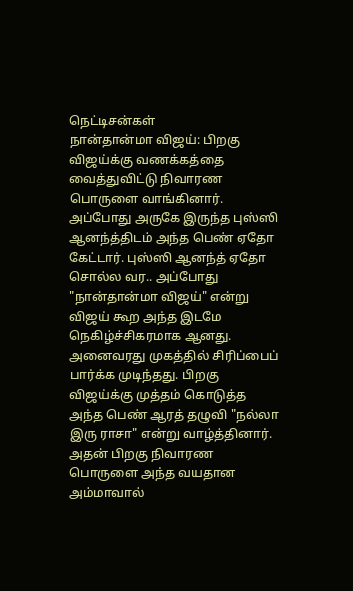நெட்டிசன்கள்
நான்தான்மா விஜய்: பிறகு விஜய்க்கு வணக்கத்தை வைத்துவிட்டு நிவாரண பொருளை வாங்கினார். அப்போது அருகே இருந்த புஸ்ஸி ஆனந்த்திடம் அந்த பெண் ஏதோ கேட்டார். புஸ்ஸி ஆனந்த் ஏதோ சொல்ல வர.. அப்போது "நான்தான்மா விஜய்" என்று விஜய் கூற அந்த இடமே நெகிழ்ச்சிகரமாக ஆனது. அனைவரது முகத்தில் சிரிப்பைப் பார்க்க முடிந்தது. பிறகு விஜய்க்கு முத்தம் கொடுத்த அந்த பெண் ஆரத் தழுவி "நல்லா இரு ராசா" என்று வாழ்த்தினார்.
அதன் பிறகு நிவாரண பொருளை அந்த வயதான அம்மாவால்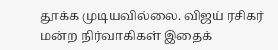தூக்க முடியவில்லை. விஜய் ரசிகர் மன்ற நிர்வாகிகள் இதைக்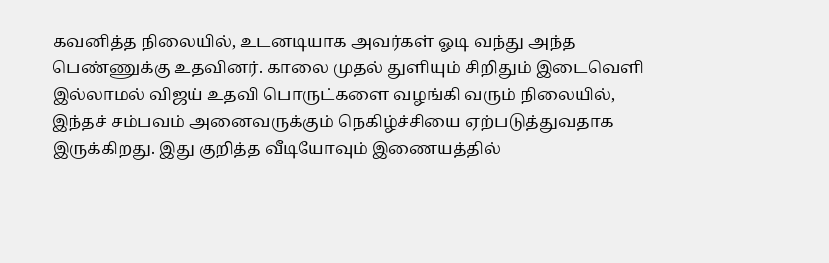கவனித்த நிலையில், உடனடியாக அவர்கள் ஓடி வந்து அந்த பெண்ணுக்கு உதவினர். காலை முதல் துளியும் சிறிதும் இடைவெளி இல்லாமல் விஜய் உதவி பொருட்களை வழங்கி வரும் நிலையில், இந்தச் சம்பவம் அனைவருக்கும் நெகிழ்ச்சியை ஏற்படுத்துவதாக இருக்கிறது. இது குறித்த வீடியோவும் இணையத்தில்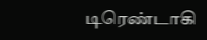டிரெண்டாகி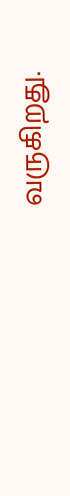வருகிறது.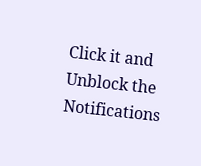Click it and Unblock the Notifications